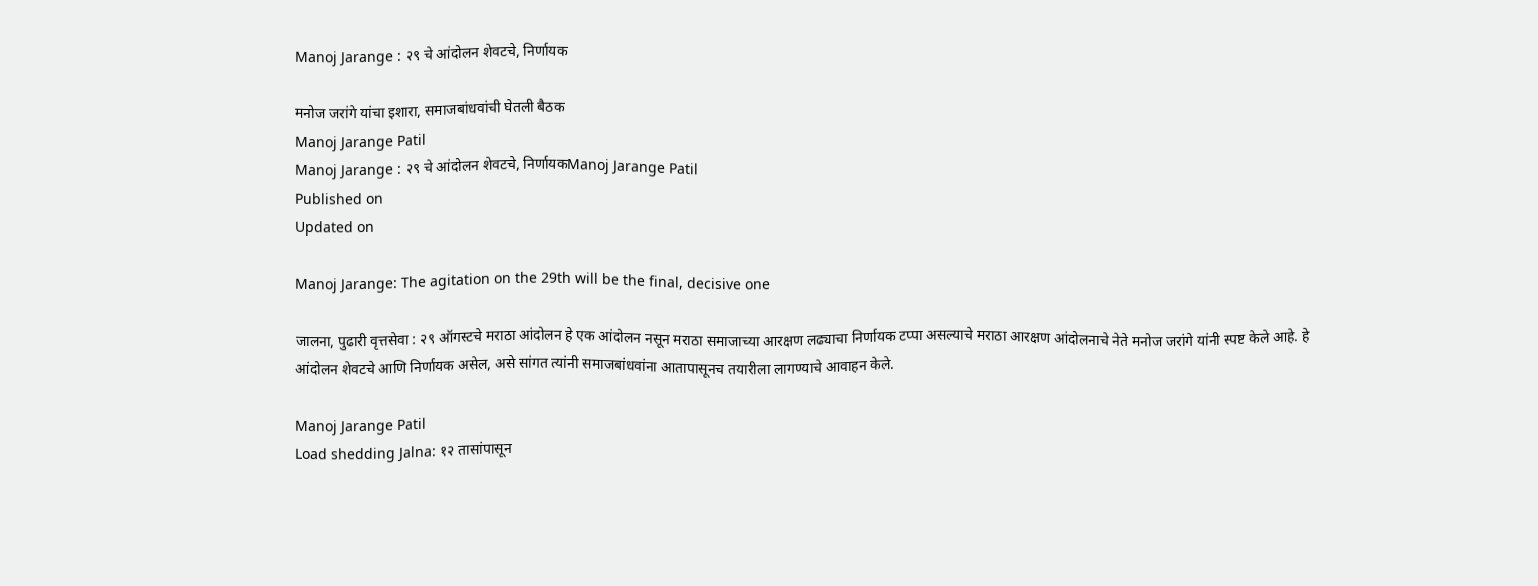Manoj Jarange : २९ चे आंदोलन शेवटचे, निर्णायक

मनोज जरांगे यांचा इशारा, समाजबांधवांची घेतली बैठक
Manoj Jarange Patil
Manoj Jarange : २९ चे आंदोलन शेवटचे, निर्णायकManoj Jarange Patil
Published on
Updated on

Manoj Jarange: The agitation on the 29th will be the final, decisive one

जालना, पुढारी वृत्तसेवा : २९ ऑगस्टचे मराठा आंदोलन हे एक आंदोलन नसून मराठा समाजाच्या आरक्षण लढ्याचा निर्णायक टप्पा असल्याचे मराठा आरक्षण आंदोलनाचे नेते मनोज जरांगे यांनी स्पष्ट केले आहे. हे आंदोलन शेवटचे आणि निर्णायक असेल, असे सांगत त्यांनी समाजबांधवांना आतापासूनच तयारीला लागण्याचे आवाहन केले.

Manoj Jarange Patil
Load shedding Jalna: १२ तासांपासून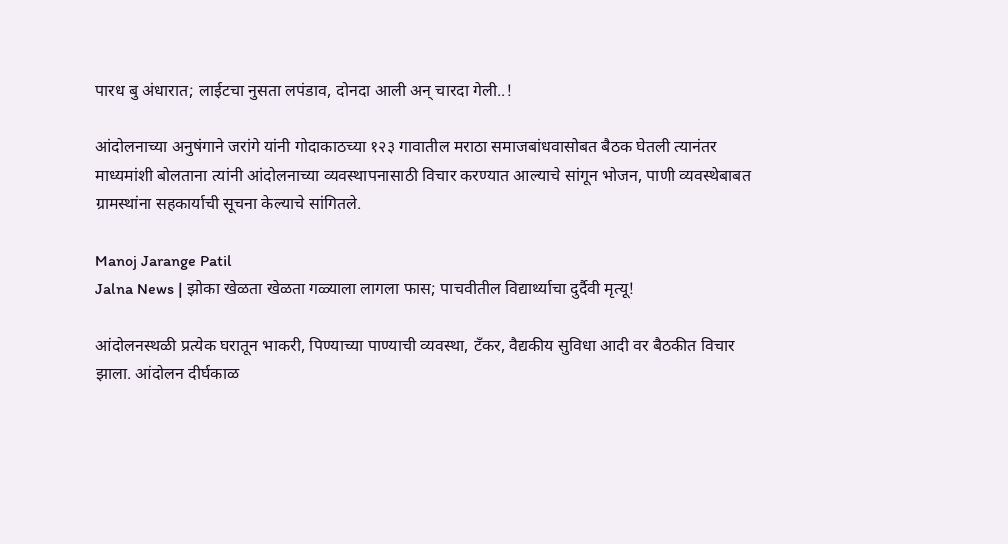पारध बु अंधारात; लाईटचा नुसता लपंडाव, दोनदा आली अन् चारदा गेली..!

आंदोलनाच्या अनुषंगाने जरांगे यांनी गोदाकाठच्या १२३ गावातील मराठा समाजबांधवासोबत बैठक घेतली त्यानंतर माध्यमांशी बोलताना त्यांनी आंदोलनाच्या व्यवस्थापनासाठी विचार करण्यात आल्याचे सांगून भोजन, पाणी व्यवस्थेबाबत ग्रामस्थांना सहकार्याची सूचना केल्याचे सांगितले.

Manoj Jarange Patil
Jalna News | झोका खेळता खेळता गळ्याला लागला फास; पाचवीतील विद्यार्थ्याचा दुर्दैवी मृत्यू!

आंदोलनस्थळी प्रत्येक घरातून भाकरी, पिण्याच्या पाण्याची व्यवस्था, टँकर, वैद्यकीय सुविधा आदी वर बैठकीत विचार झाला. आंदोलन दीर्घकाळ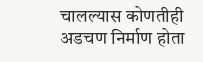चालल्यास कोणतीही अडचण निर्माण होता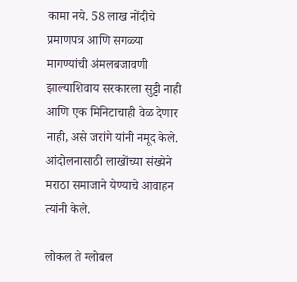कामा नये. 58 लाख नोंदीचे प्रमाणपत्र आणि सगळ्या मागण्यांची अंमलबजावणी झाल्याशिवाय सरकारला सुट्टी नाही आणि एक मिनिटाचाही वेळ देणार नाही, असे जरांगे यांनी नमूद केले. आंदोलनासाठी लाखोंच्या संख्येने मराठा समाजाने येण्याचे आवाहन त्यांनी केले.

लोकल ते ग्लोबल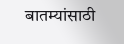बातम्यांसाठी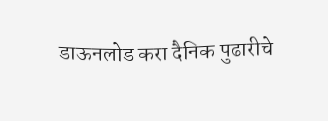डाऊनलोड करा दैनिक पुढारीचे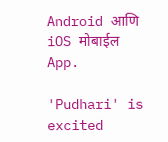Android आणि iOS मोबाईल App.

'Pudhari' is excited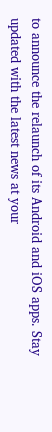to announce the relaunch of its Android and iOS apps. Stay updated with the latest news at your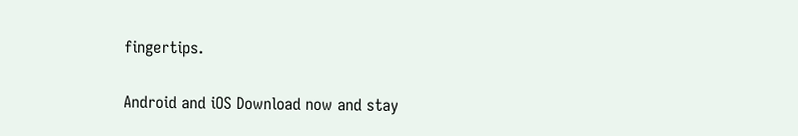fingertips.

Android and iOS Download now and stay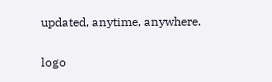updated, anytime, anywhere.

logo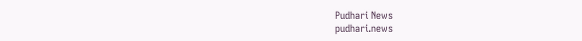Pudhari News
pudhari.news